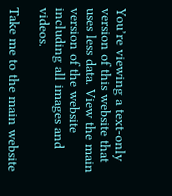You’re viewing a text-only version of this website that uses less data. View the main version of the website including all images and videos.

Take me to the main website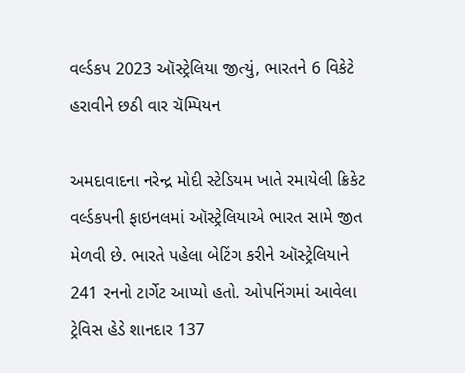વર્લ્ડકપ 2023 ઑસ્ટ્રેલિયા જીત્યું, ભારતને 6 વિકેટે હરાવીને છઠી વાર ચૅમ્પિયન

અમદાવાદના નરેન્દ્ર મોદી સ્ટેડિયમ ખાતે રમાયેલી ક્રિકેટ વર્લ્ડકપની ફાઇનલમાં ઑસ્ટ્રેલિયાએ ભારત સામે જીત મેળવી છે. ભારતે પહેલા બેટિંગ કરીને ઑસ્ટ્રેલિયાને 241 રનનો ટાર્ગેટ આપ્યો હતો. ઓપનિંગમાં આવેલા ટ્રેવિસ હેડે શાનદાર 137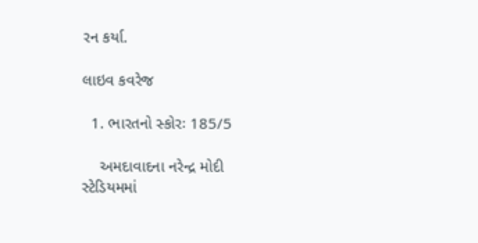રન કર્યા.

લાઇવ કવરેજ

  1. ભારતનો સ્કોરઃ 185/5

    અમદાવાદના નરેન્દ્ર મોદી સ્ટેડિયમમાં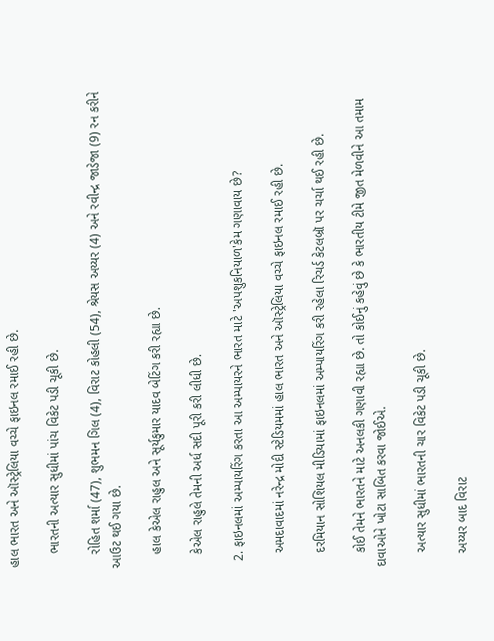હાલ ભારત અને ઑસ્ટ્રેલિયા વચ્ચે ફાઇનલ રમાઈ રહી છે.

    ભારતની અત્યાર સુધીમાં પાંચ વિકેટ પડી ચૂકી છે.

    રોહિત શર્મા (47), શુભમન ગિલ (4), વિરાટ કોહલી (54), શ્રેયસ અય્યર (4) અને રવીન્દ્ર જાડેજા (9) રન કરીને આઉટ થઈ ગયા છે.

    હાલ કેએલ રાહુલ અને સૂર્યકુમાર યાદવ બેટિંગ કરી રહ્યા છે.

    કેએલ રાહુલે તેમની અર્ધ સદી પૂરી કરી લીધી છે.

  2. ફાઇનલમાં અમ્પાયરિંગ કરતા આ અમ્પાયરને ભારત માટે 'અપશુકનિયાળ'કેમ ગણાવાય છે?

    અમદાવાદમાં નરેન્દ્ર મોદી સ્ટેડિયમમાં હાલ ભારત અને ઑસ્ટ્રેલિયા વચ્ચે ફાઇનલ રમાઈ રહી છે.

    દરમિયાન સોશિયલ મીડિયામાં ફાઇનલમાં અમ્પાયરિંગ કરી રહેલા રિચર્ડ કેટલબ્રૉ પર ચર્ચા થઈ રહી છે.

    કોઈ તેમને ભારતને માટે અનલકી ગણાવી રહ્યા છે. તો કોઈનું કહેવું છે કે ભારતીય ટીમે જીત મેળવીને આ તમામ દાવાઓને ખોટા સાબિત કરવા જોઈએ.

    અત્યાર સુધીમાં ભારતની ચાર વિકેટ પડી ચૂકી છે.

    અય્યર બાદ વિરાટ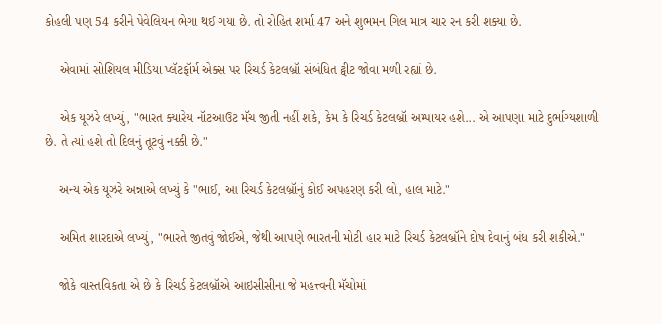કોહલી પણ 54 કરીને પેવેલિયન ભેગા થઈ ગયા છે. તો રોહિત શર્મા 47 અને શુભમન ગિલ માત્ર ચાર રન કરી શક્યા છે.

    એવામાં સોશિયલ મીડિયા પ્લૅટફૉર્મ એક્સ પર રિચર્ડ કેટલબ્રૉ સંબંધિત ટ્વીટ જોવા મળી રહ્યાં છે.

    એક યૂઝરે લખ્યું, "ભારત ક્યારેય નૉટઆઉટ મૅચ જીતી નહીં શકે, કેમ કે રિચર્ડ કેટલબ્રૉ અમ્પાયર હશે... એ આપણા માટે દુર્ભાગ્યશાળી છે. તે ત્યાં હશે તો દિલનું તૂટવું નક્કી છે."

    અન્ય એક યૂઝરે અન્નાએ લખ્યું કે "ભાઈ, આ રિચર્ડ કેટલબ્રૉનું કોઈ અપહરણ કરી લો, હાલ માટે."

    અમિત શારદાએ લખ્યું, "ભારતે જીતવું જોઈએ, જેથી આપણે ભારતની મોટી હાર માટે રિચર્ડ કેટલબ્રૉને દોષ દેવાનું બંધ કરી શકીએ."

    જોકે વાસ્તવિકતા એ છે કે રિચર્ડ કેટલબ્રૉએ આઇસીસીના જે મહત્ત્વની મૅચોમાં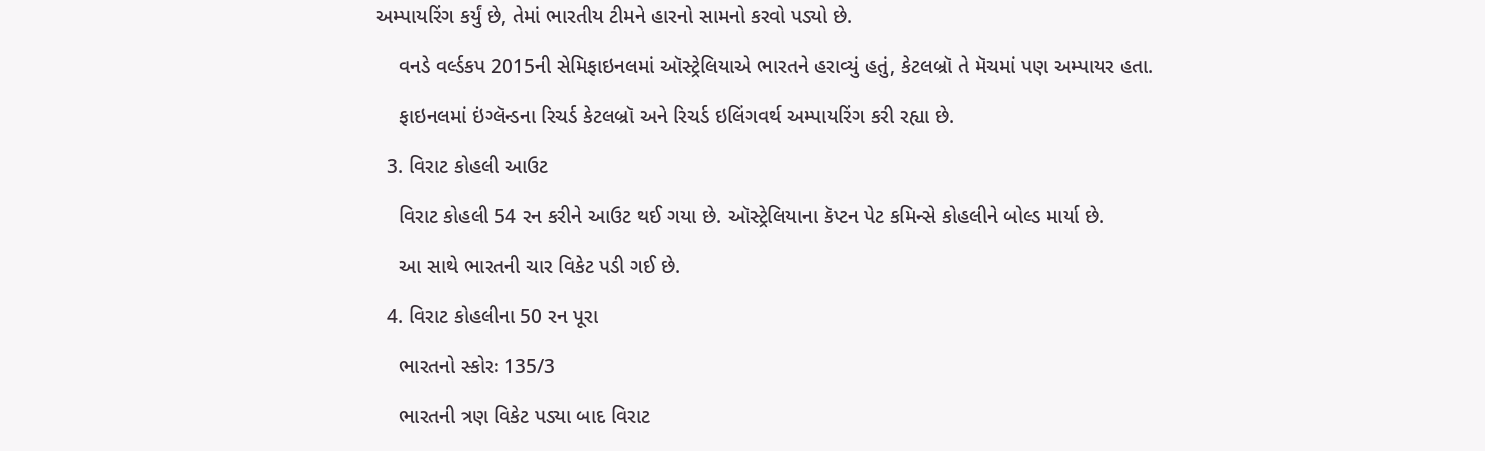અમ્પાયરિંગ કર્યું છે, તેમાં ભારતીય ટીમને હારનો સામનો કરવો પડ્યો છે.

    વનડે વર્લ્ડકપ 2015ની સેમિફાઇનલમાં ઑસ્ટ્રેલિયાએ ભારતને હરાવ્યું હતું, કેટલબ્રૉ તે મૅચમાં પણ અમ્પાયર હતા.

    ફાઇનલમાં ઇંગ્લૅન્ડના રિચર્ડ કેટલબ્રૉ અને રિચર્ડ ઇલિંગવર્થ અમ્પાયરિંગ કરી રહ્યા છે.

  3. વિરાટ કોહલી આઉટ

    વિરાટ કોહલી 54 રન કરીને આઉટ થઈ ગયા છે. ઑસ્ટ્રેલિયાના કૅપ્ટન પેટ કમિન્સે કોહલીને બોલ્ડ માર્યા છે.

    આ સાથે ભારતની ચાર વિકેટ પડી ગઈ છે.

  4. વિરાટ કોહલીના 50 રન પૂરા

    ભારતનો સ્કોરઃ 135/3

    ભારતની ત્રણ વિકેટ પડ્યા બાદ વિરાટ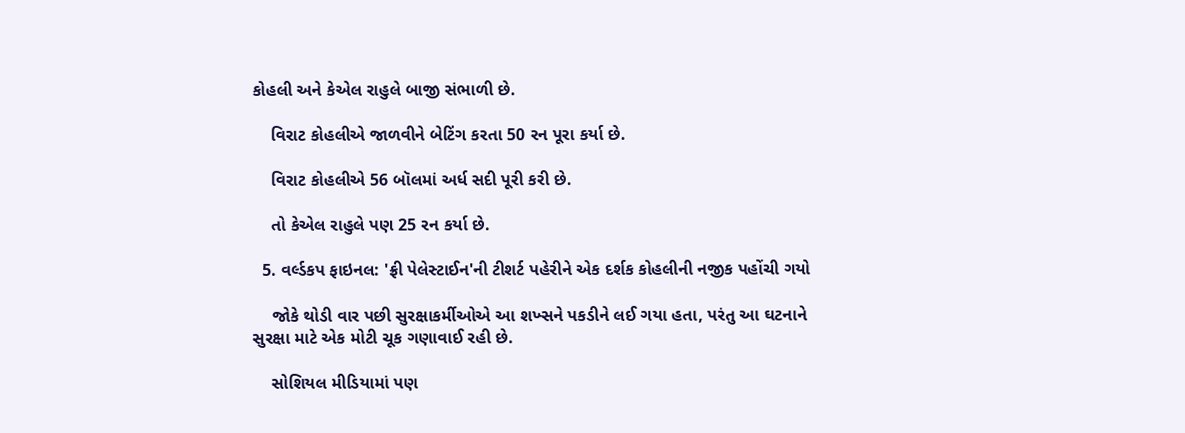કોહલી અને કેએલ રાહુલે બાજી સંભાળી છે.

    વિરાટ કોહલીએ જાળવીને બેટિંગ કરતા 50 રન પૂરા કર્યા છે.

    વિરાટ કોહલીએ 56 બૉલમાં અર્ધ સદી પૂરી કરી છે.

    તો કેએલ રાહુલે પણ 25 રન કર્યા છે.

  5. વર્લ્ડકપ ફાઇનલ: 'ફ્રી પેલેસ્ટાઈન'ની ટીશર્ટ પહેરીને એક દર્શક કોહલીની નજીક પહોંચી ગયો

    જોકે થોડી વાર પછી સુરક્ષાકર્મીઓએ આ શખ્સને પકડીને લઈ ગયા હતા, પરંતુ આ ઘટનાને સુરક્ષા માટે એક મોટી ચૂક ગણાવાઈ રહી છે.

    સોશિયલ મીડિયામાં પણ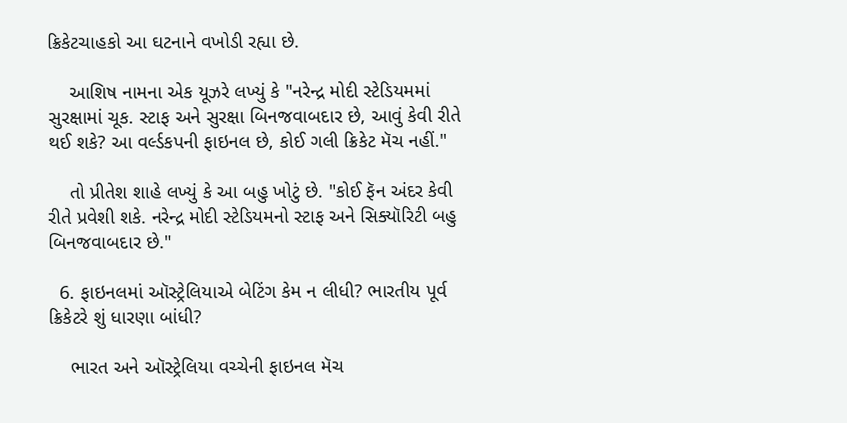ક્રિકેટચાહકો આ ઘટનાને વખોડી રહ્યા છે.

    આશિષ નામના એક યૂઝરે લખ્યું કે "નરેન્દ્ર મોદી સ્ટેડિયમમાં સુરક્ષામાં ચૂક. સ્ટાફ અને સુરક્ષા બિનજવાબદાર છે, આવું કેવી રીતે થઈ શકે? આ વર્લ્ડકપની ફાઇનલ છે, કોઈ ગલી ક્રિકેટ મૅચ નહીં."

    તો પ્રીતેશ શાહે લખ્યું કે આ બહુ ખોટું છે. "કોઈ ફૅન અંદર કેવી રીતે પ્રવેશી શકે. નરેન્દ્ર મોદી સ્ટેડિયમનો સ્ટાફ અને સિક્યૉરિટી બહુ બિનજવાબદાર છે."

  6. ફાઇનલમાં ઑસ્ટ્રેલિયાએ બેટિંગ કેમ ન લીધી? ભારતીય પૂર્વ ક્રિકેટરે શું ધારણા બાંધી?

    ભારત અને ઑસ્ટ્રેલિયા વચ્ચેની ફાઇનલ મૅચ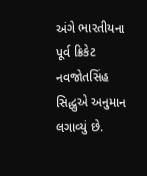અંગે ભારતીયના પૂર્વ ક્રિકેટ નવજોતસિંહ સિદ્ધુએ અનુમાન લગાવ્યું છે.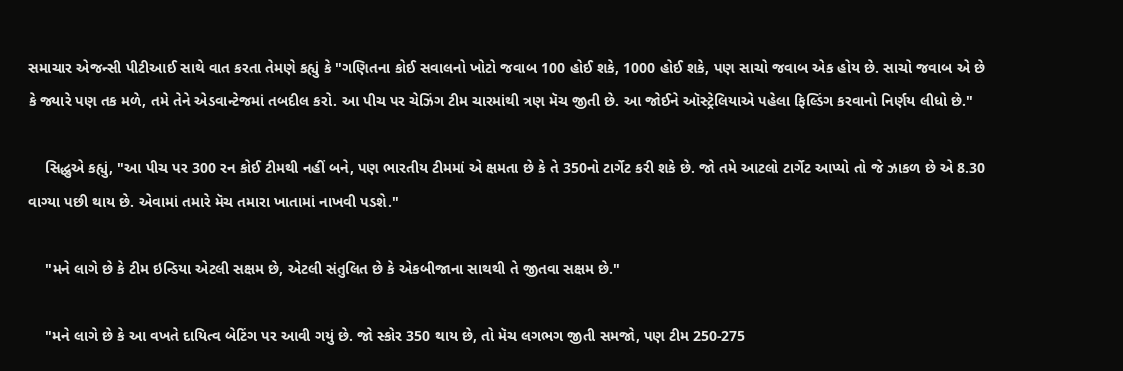સમાચાર એજન્સી પીટીઆઈ સાથે વાત કરતા તેમણે કહ્યું કે "ગણિતના કોઈ સવાલનો ખોટો જવાબ 100 હોઈ શકે, 1000 હોઈ શકે, પણ સાચો જવાબ એક હોય છે. સાચો જવાબ એ છે કે જ્યારે પણ તક મળે, તમે તેને એડવાન્ટેજમાં તબદીલ કરો. આ પીચ પર ચેઝિંગ ટીમ ચારમાંથી ત્રણ મૅચ જીતી છે. આ જોઈને ઑસ્ટ્રેલિયાએ પહેલા ફિલ્ડિંગ કરવાનો નિર્ણય લીધો છે."

    સિદ્ધુએ કહ્યું, "આ પીચ પર 300 રન કોઈ ટીમથી નહીં બને, પણ ભારતીય ટીમમાં એ ક્ષમતા છે કે તે 350નો ટાર્ગેટ કરી શકે છે. જો તમે આટલો ટાર્ગેટ આપ્યો તો જે ઝાકળ છે એ 8.30 વાગ્યા પછી થાય છે. એવામાં તમારે મૅચ તમારા ખાતામાં નાખવી પડશે."

    "મને લાગે છે કે ટીમ ઇન્ડિયા એટલી સક્ષમ છે, એટલી સંતુલિત છે કે એકબીજાના સાથથી તે જીતવા સક્ષમ છે."

    "મને લાગે છે કે આ વખતે દાયિત્વ બેટિંગ પર આવી ગયું છે. જો સ્કોર 350 થાય છે, તો મૅચ લગભગ જીતી સમજો, પણ ટીમ 250-275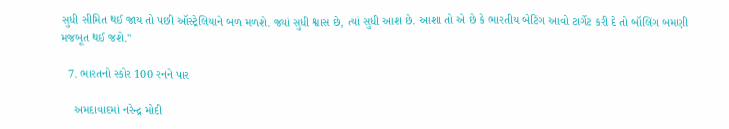સુધી સીમિત થઈ જાય તો પછી ઑસ્ટ્રેલિયાને બળ મળશે. જ્યાં સુધી શ્વાસ છે, ત્યાં સુધી આશ છે. આશા તો એ છે કે ભારતીય બેટિંગ આવો ટાર્ગેટ કરી દે તો બૉલિંગ બમણી મજબૂત થઈ જશે."

  7. ભારતનો સ્કોર 100 રનને પાર

    અમદાવાદમાં નરેન્દ્ર મોદી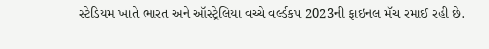સ્ટેડિયમ ખાતે ભારત અને ઑસ્ટ્રેલિયા વચ્ચે વર્લ્ડકપ 2023ની ફાઇનલ મૅચ રમાઈ રહી છે.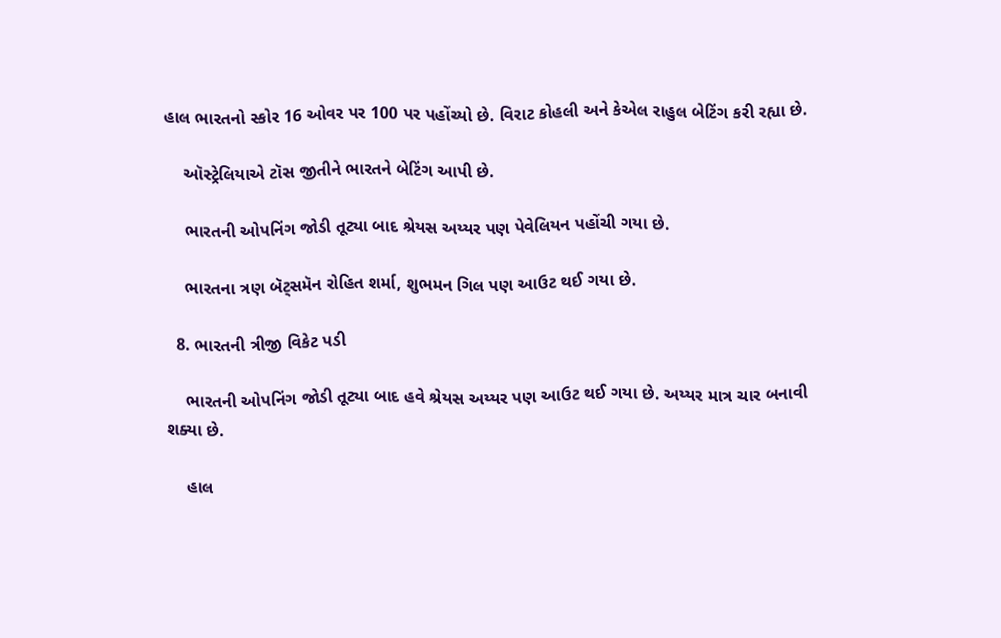હાલ ભારતનો સ્કોર 16 ઓવર પર 100 પર પહોંચ્યો છે. વિરાટ કોહલી અને કેએલ રાહુલ બેટિંગ કરી રહ્યા છે.

    ઑસ્ટ્રેલિયાએ ટૉસ જીતીને ભારતને બેટિંગ આપી છે.

    ભારતની ઓપનિંગ જોડી તૂટ્યા બાદ શ્રેયસ અય્યર પણ પેવેલિયન પહોંચી ગયા છે.

    ભારતના ત્રણ બૅટ્સમૅન રોહિત શર્મા, શુભમન ગિલ પણ આઉટ થઈ ગયા છે.

  8. ભારતની ત્રીજી વિકેટ પડી

    ભારતની ઓપનિંગ જોડી તૂટ્યા બાદ હવે શ્રેયસ અય્યર પણ આઉટ થઈ ગયા છે. અય્યર માત્ર ચાર બનાવી શક્યા છે.

    હાલ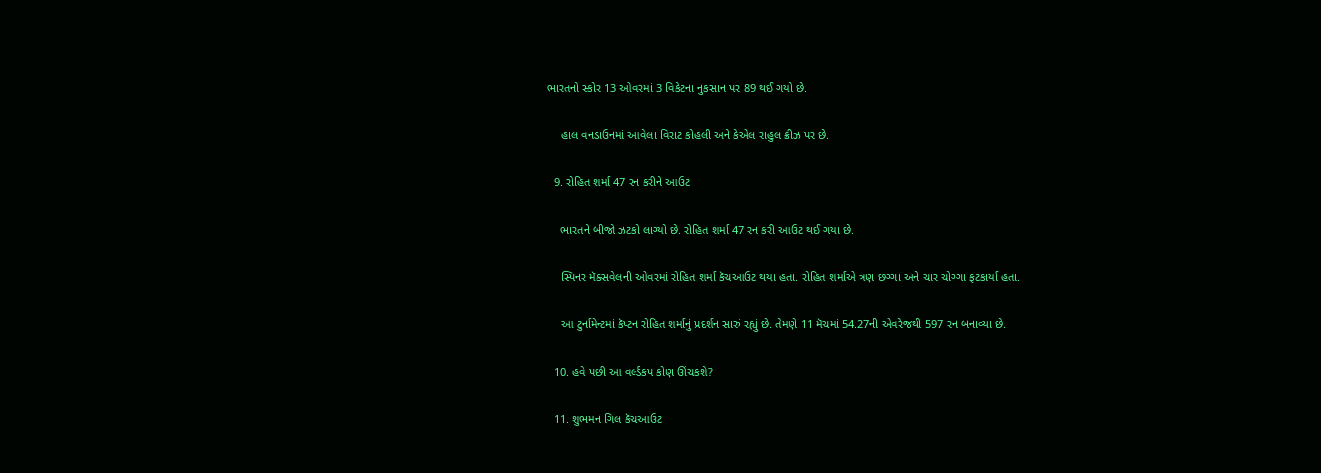ભારતનો સ્કોર 13 ઓવરમાં 3 વિકેટના નુકસાન પર 89 થઈ ગયો છે.

    હાલ વનડાઉનમાં આવેલા વિરાટ કોહલી અને કેએલ રાહુલ ક્રીઝ પર છે.

  9. રોહિત શર્મા 47 રન કરીને આઉટ

    ભારતને બીજો ઝટકો લાગ્યો છે. રોહિત શર્મા 47 રન કરી આઉટ થઈ ગયા છે.

    સ્પિનર મૅક્સવેલની ઓવરમાં રોહિત શર્મા કૅચઆઉટ થયા હતા. રોહિત શર્માએ ત્રણ છગ્ગા અને ચાર ચોગ્ગા ફટકાર્યા હતા.

    આ ટુર્નામેન્ટમાં કૅપ્ટન રોહિત શર્માનું પ્રદર્શન સારું રહ્યું છે. તેમણે 11 મૅચમાં 54.27ની એવરેજથી 597 રન બનાવ્યા છે.

  10. હવે પછી આ વર્લ્ડકપ કોણ ઊંચકશે?

  11. શુભમન ગિલ કૅચઆઉટ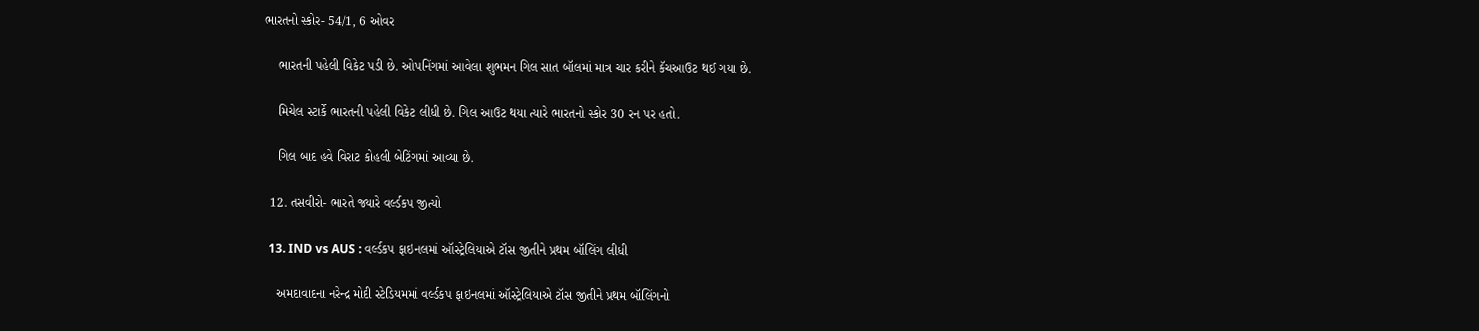ભારતનો સ્કોર- 54/1, 6 ઓવર

    ભારતની પહેલી વિકેટ પડી છે. ઓપનિંગમાં આવેલા શુભમન ગિલ સાત બૉલમાં માત્ર ચાર કરીને કૅચઆઉટ થઈ ગયા છે.

    મિચેલ સ્ટાર્કે ભારતની પહેલી વિકેટ લીધી છે. ગિલ આઉટ થયા ત્યારે ભારતનો સ્કોર 30 રન પર હતો.

    ગિલ બાદ હવે વિરાટ કોહલી બેટિંગમાં આવ્યા છે.

  12. તસવીરો- ભારતે જ્યારે વર્લ્ડકપ જીત્યો

  13. IND vs AUS : વર્લ્ડકપ ફાઇનલમાં ઑસ્ટ્રેલિયાએ ટૉસ જીતીને પ્રથમ બૉલિંગ લીધી

    અમદાવાદના નરેન્દ્ર મોદી સ્ટેડિયમમાં વર્લ્ડકપ ફાઇનલમાં ઑસ્ટ્રેલિયાએ ટૉસ જીતીને પ્રથમ બૉલિંગનો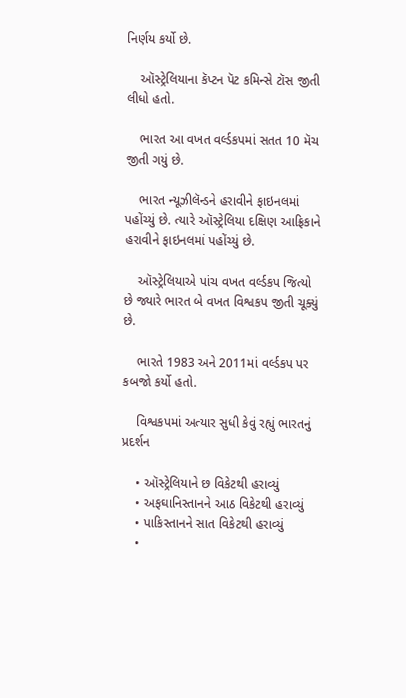નિર્ણય કર્યો છે.

    ઑસ્ટ્રેલિયાના કૅપ્ટન પૅટ કમિન્સે ટૉસ જીતી લીધો હતો.

    ભારત આ વખત વર્લ્ડકપમાં સતત 10 મૅચ જીતી ગયું છે.

    ભારત ન્યૂઝીલૅન્ડને હરાવીને ફાઇનલમાં પહોંચ્યું છે. ત્યારે ઑસ્ટ્રેલિયા દક્ષિણ આફ્રિકાને હરાવીને ફાઇનલમાં પહોંચ્યું છે.

    ઑસ્ટ્રેલિયાએ પાંચ વખત વર્લ્ડકપ જિત્યો છે જ્યારે ભારત બે વખત વિશ્વકપ જીતી ચૂક્યું છે.

    ભારતે 1983 અને 2011માં વર્લ્ડકપ પર કબજો કર્યો હતો.

    વિશ્વકપમાં અત્યાર સુધી કેવું રહ્યું ભારતનું પ્રદર્શન

    • ઑસ્ટ્રેલિયાને છ વિકેટથી હરાવ્યું
    • અફઘાનિસ્તાનને આઠ વિકેટથી હરાવ્યું
    • પાકિસ્તાનને સાત વિકેટથી હરાવ્યું
    •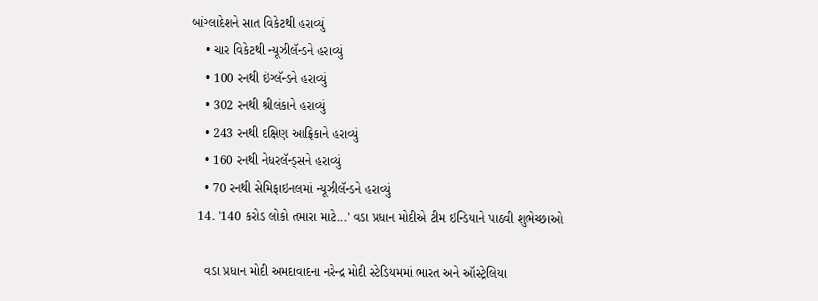બાંગ્લાદેશને સાત વિકેટથી હરાવ્યું
    • ચાર વિકેટથી ન્યૂઝીલૅન્ડને હરાવ્યું
    • 100 રનથી ઇંગ્લૅન્ડને હરાવ્યું
    • 302 રનથી શ્રીલંકાને હરાવ્યું
    • 243 રનથી દક્ષિણ આફ્રિકાને હરાવ્યું
    • 160 રનથી નેધરલૅન્ડ્સને હરાવ્યું
    • 70 રનથી સેમિફાઇનલમાં ન્યૂઝીલૅન્ડને હરાવ્યું
  14. '140 કરોડ લોકો તમારા માટે...' વડા પ્રધાન મોદીએ ટીમ ઇન્ડિયાને પાઠવી શુભેચ્છાઓ

    વડા પ્રધાન મોદી અમદાવાદના નરેન્દ્ર મોદી સ્ટેડિયમમાં ભારત અને ઑસ્ટ્રેલિયા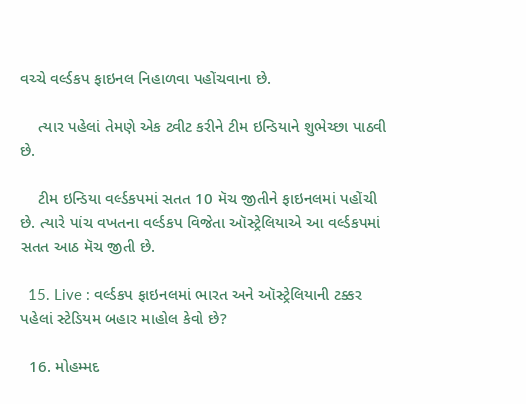વચ્ચે વર્લ્ડકપ ફાઇનલ નિહાળવા પહોંચવાના છે.

    ત્યાર પહેલાં તેમણે એક ટ્વીટ કરીને ટીમ ઇન્ડિયાને શુભેચ્છા પાઠવી છે.

    ટીમ ઇન્ડિયા વર્લ્ડકપમાં સતત 10 મૅચ જીતીને ફાઇનલમાં પહોંચી છે. ત્યારે પાંચ વખતના વર્લ્ડકપ વિજેતા ઑસ્ટ્રેલિયાએ આ વર્લ્ડકપમાં સતત આઠ મૅચ જીતી છે.

  15. Live : વર્લ્ડકપ ફાઇનલમાં ભારત અને ઑસ્ટ્રેલિયાની ટક્કર પહેલાં સ્ટેડિયમ બહાર માહોલ કેવો છે?

  16. મોહમ્મદ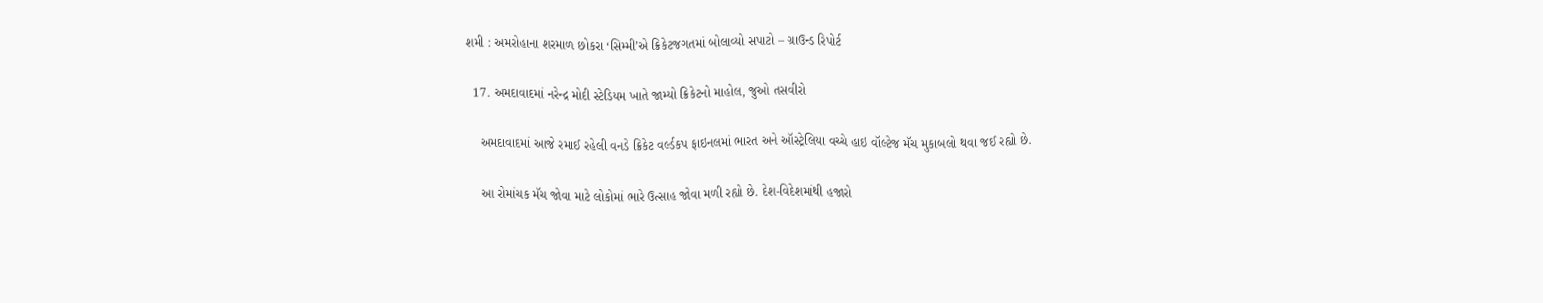શમી : અમરોહાના શરમાળ છોકરા ‘સિમ્મી’એ ક્રિકેટજગતમાં બોલાવ્યો સપાટો – ગ્રાઉન્ડ રિપોર્ટ

  17. અમદાવાદમાં નરેન્દ્ર મોદી સ્ટેડિયમ ખાતે જામ્યો ક્રિકેટનો માહોલ, જુઓ તસવીરો

    અમદાવાદમાં આજે રમાઈ રહેલી વનડે ક્રિકેટ વર્લ્ડકપ ફાઇનલમાં ભારત અને ઑસ્ટ્રેલિયા વચ્ચે હાઇ વૉલ્ટેજ મૅચ મુકાબલો થવા જઈ રહ્યો છે.

    આ રોમાંચક મૅચ જોવા માટે લોકોમાં ભારે ઉત્સાહ જોવા મળી રહ્યો છે. દેશ-વિદેશમાંથી હજારો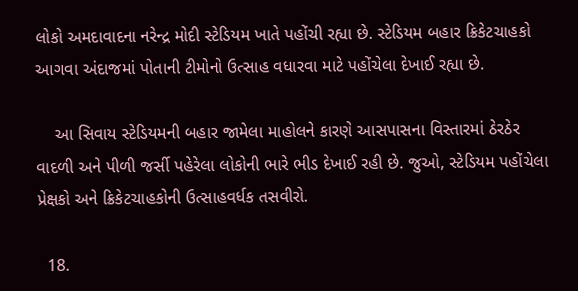લોકો અમદાવાદના નરેન્દ્ર મોદી સ્ટેડિયમ ખાતે પહોંચી રહ્યા છે. સ્ટેડિયમ બહાર ક્રિકેટચાહકો આગવા અંદાજમાં પોતાની ટીમોનો ઉત્સાહ વધારવા માટે પહોંચેલા દેખાઈ રહ્યા છે.

    આ સિવાય સ્ટેડિયમની બહાર જામેલા માહોલને કારણે આસપાસના વિસ્તારમાં ઠેરઠેર વાદળી અને પીળી જર્સી પહેરેલા લોકોની ભારે ભીડ દેખાઈ રહી છે. જુઓ, સ્ટેડિયમ પહોંચેલા પ્રેક્ષકો અને ક્રિકેટચાહકોની ઉત્સાહવર્ધક તસવીરો.

  18.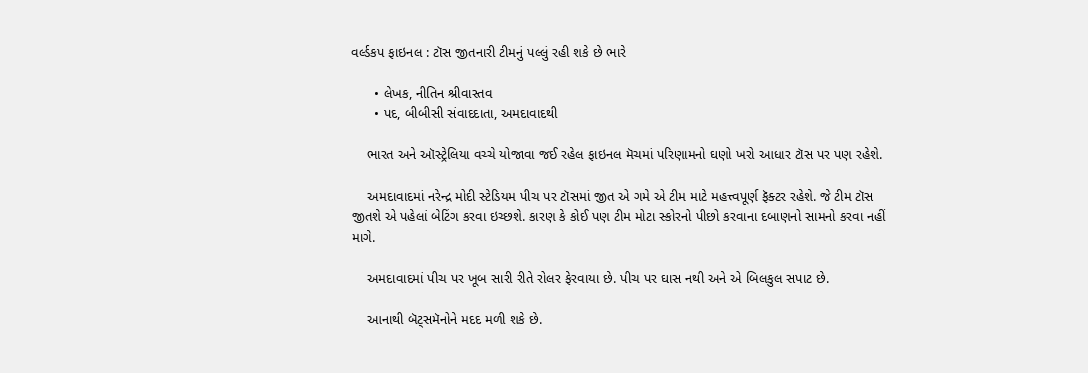વર્લ્ડકપ ફાઇનલ : ટૉસ જીતનારી ટીમનું પલ્લું રહી શકે છે ભારે

      • લેખક, નીતિન શ્રીવાસ્તવ
      • પદ, બીબીસી સંવાદદાતા, અમદાવાદથી

    ભારત અને ઑસ્ટ્રેલિયા વચ્ચે યોજાવા જઈ રહેલ ફાઇનલ મૅચમાં પરિણામનો ઘણો ખરો આધાર ટૉસ પર પણ રહેશે.

    અમદાવાદમાં નરેન્દ્ર મોદી સ્ટેડિયમ પીચ પર ટૉસમાં જીત એ ગમે એ ટીમ માટે મહત્ત્વપૂર્ણ ફૅક્ટર રહેશે. જે ટીમ ટૉસ જીતશે એ પહેલાં બેટિંગ કરવા ઇચ્છશે. કારણ કે કોઈ પણ ટીમ મોટા સ્કોરનો પીછો કરવાના દબાણનો સામનો કરવા નહીં માગે.

    અમદાવાદમાં પીચ પર ખૂબ સારી રીતે રોલર ફેરવાયા છે. પીચ પર ઘાસ નથી અને એ બિલકુલ સપાટ છે.

    આનાથી બૅટ્સમૅનોને મદદ મળી શકે છે.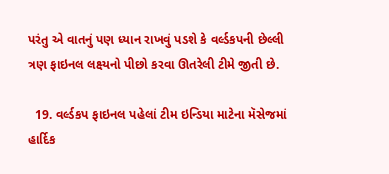પરંતુ એ વાતનું પણ ધ્યાન રાખવું પડશે કે વર્લ્ડકપની છેલ્લી ત્રણ ફાઇનલ લક્ષ્યનો પીછો કરવા ઊતરેલી ટીમે જીતી છે.

  19. વર્લ્ડકપ ફાઇનલ પહેલાં ટીમ ઇન્ડિયા માટેના મૅસેજમાં હાર્દિક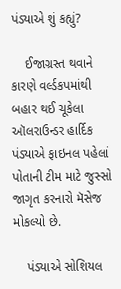પંડ્યાએ શું કહ્યું?

    ઈજાગ્રસ્ત થવાને કારણે વર્લ્ડકપમાંથી બહાર થઈ ચૂકેલા ઑલરાઉન્ડર હાર્દિક પંડ્યાએ ફાઇનલ પહેલાં પોતાની ટીમ માટે જુસ્સો જાગૃત કરનારો મૅસેજ મોકલ્યો છે.

    પંડ્યાએ સોશિયલ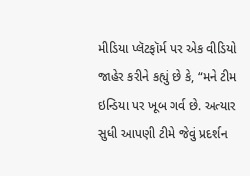મીડિયા પ્લૅટફૉર્મ પર એક વીડિયો જાહેર કરીને કહ્યું છે કે, “મને ટીમ ઇન્ડિયા પર ખૂબ ગર્વ છે. અત્યાર સુધી આપણી ટીમે જેવું પ્રદર્શન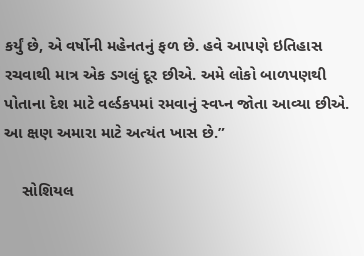કર્યું છે, એ વર્ષોની મહેનતનું ફળ છે. હવે આપણે ઇતિહાસ રચવાથી માત્ર એક ડગલું દૂર છીએ. અમે લોકો બાળપણથી પોતાના દેશ માટે વર્લ્ડકપમાં રમવાનું સ્વપ્ન જોતા આવ્યા છીએ. આ ક્ષણ અમારા માટે અત્યંત ખાસ છે.”

    સોશિયલ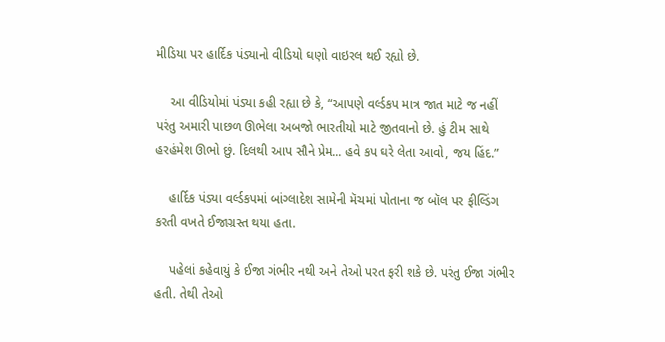મીડિયા પર હાર્દિક પંડ્યાનો વીડિયો ઘણો વાઇરલ થઈ રહ્યો છે.

    આ વીડિયોમાં પંડ્યા કહી રહ્યા છે કે, “આપણે વર્લ્ડકપ માત્ર જાત માટે જ નહીં પરંતુ અમારી પાછળ ઊભેલા અબજો ભારતીયો માટે જીતવાનો છે. હું ટીમ સાથે હરહંમેશ ઊભો છું. દિલથી આપ સૌને પ્રેમ... હવે કપ ઘરે લેતા આવો, જય હિંદ.”

    હાર્દિક પંડ્યા વર્લ્ડકપમાં બાંગ્લાદેશ સામેની મૅચમાં પોતાના જ બૉલ પર ફીલ્ડિંગ કરતી વખતે ઈજાગ્રસ્ત થયા હતા.

    પહેલાં કહેવાયું કે ઈજા ગંભીર નથી અને તેઓ પરત ફરી શકે છે. પરંતુ ઈજા ગંભીર હતી. તેથી તેઓ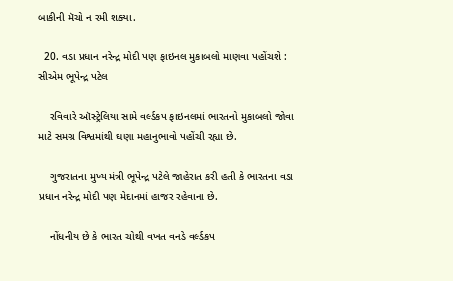બાકીની મૅચો ન રમી શક્યા.

  20. વડા પ્રધાન નરેન્દ્ર મોદી પણ ફાઇનલ મુકાબલો માણવા પહોંચશે : સીએમ ભૂપેન્દ્ર પટેલ

    રવિવારે ઑસ્ટ્રેલિયા સામે વર્લ્ડકપ ફાઇનલમાં ભારતનો મુકાબલો જોવા માટે સમગ્ર વિશ્વમાંથી ઘણા મહાનુભાવો પહોંચી રહ્યા છે.

    ગુજરાતના મુખ્ય મંત્રી ભૂપેન્દ્ર પટેલે જાહેરાત કરી હતી કે ભારતના વડા પ્રધાન નરેન્દ્ર મોદી પણ મેદાનમાં હાજર રહેવાના છે.

    નોંધનીય છે કે ભારત ચોથી વખત વનડે વર્લ્ડકપ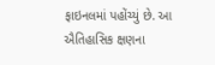ફાઇનલમાં પહોંચ્યું છે. આ ઐતિહાસિક ક્ષણના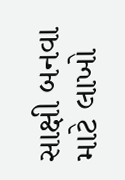સાક્ષી બનવા માટે લાખો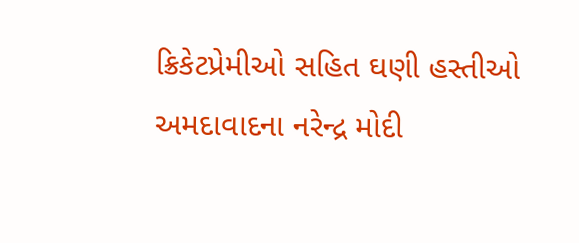ક્રિકેટપ્રેમીઓ સહિત ઘણી હસ્તીઓ અમદાવાદના નરેન્દ્ર મોદી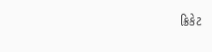ક્રિકેટ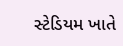સ્ટેડિયમ ખાતે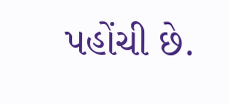પહોંચી છે.